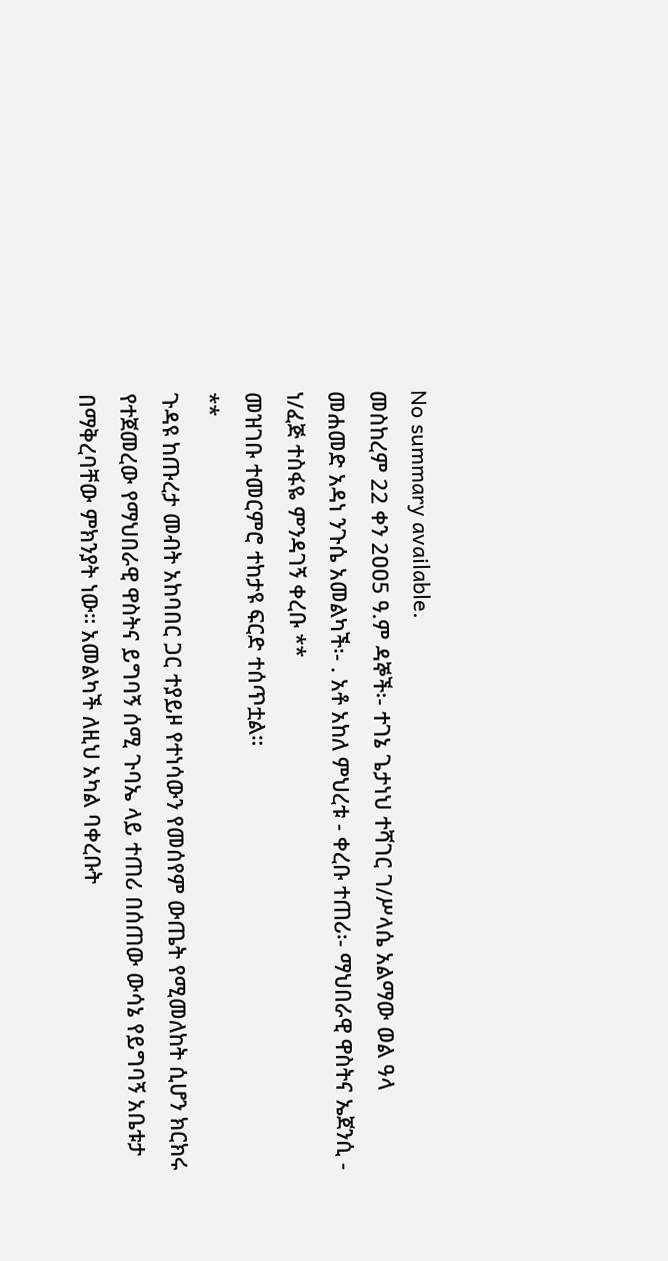No summary available.
መስከረም 22 ቀን 2ዐዐ5 ዓ.ም ዳኞች፡- ተገኔ ጌታነህ ተሻገር ገ/ሥላሴ አልማው ወል ዓላ መሐመድ አዳነ ንጉሴ አመልካች፡- . አቶ አከለ ምህረቱ - ቀረቡ ተጠሪ፡- ማህበራዊ ዋስትና ኤጀንሲ - ነ/ፈጅ ተስፋዬ ምንዳገኝ ቀረቡ **
መዝገቡ ተመርምሮ ተከታዩ ፍርድ ተሰጥቷል።
**
ጉዳዩ ከጡረታ መብት አከባበር ጋር ተያይዞ የተነሳውን የመሰየም ውጤት የሚመለከት ሲሆን ክርክሩ የተጀመረው የማህበራዊ ዋስትና ይግባኝ ሰሚ ጉባኤ ላይ ተጠሪ በሰጠው ውሳኔ የይግባኝ አቤቱታ በማቅረባቸው ምክንያት ነው። አመልካች ለዚህ አካል ባቀረቡት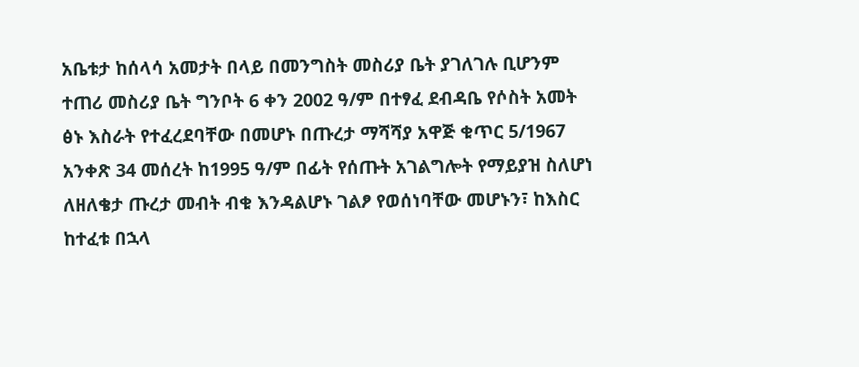አቤቱታ ከሰላሳ አመታት በላይ በመንግስት መስሪያ ቤት ያገለገሉ ቢሆንም ተጠሪ መስሪያ ቤት ግንቦት 6 ቀን 2002 ዓ/ም በተፃፈ ደብዳቤ የሶስት አመት ፅኑ እስራት የተፈረደባቸው በመሆኑ በጡረታ ማሻሻያ አዋጅ ቁጥር 5/1967 አንቀጽ 34 መሰረት ከ1995 ዓ/ም በፊት የሰጡት አገልግሎት የማይያዝ ስለሆነ ለዘለቄታ ጡረታ መብት ብቁ እንዳልሆኑ ገልፆ የወሰነባቸው መሆኑን፣ ከእስር ከተፈቱ በኋላ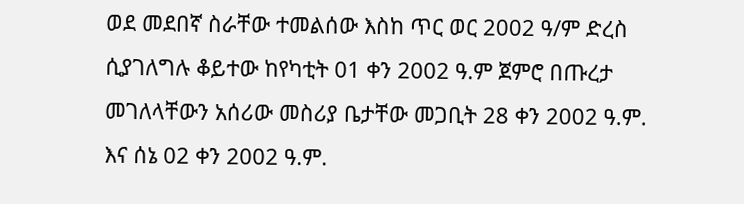ወደ መደበኛ ስራቸው ተመልሰው እስከ ጥር ወር 2002 ዓ/ም ድረስ ሲያገለግሉ ቆይተው ከየካቲት 01 ቀን 2002 ዓ.ም ጀምሮ በጡረታ መገለላቸውን አሰሪው መስሪያ ቤታቸው መጋቢት 28 ቀን 2002 ዓ.ም. እና ሰኔ 02 ቀን 2002 ዓ.ም.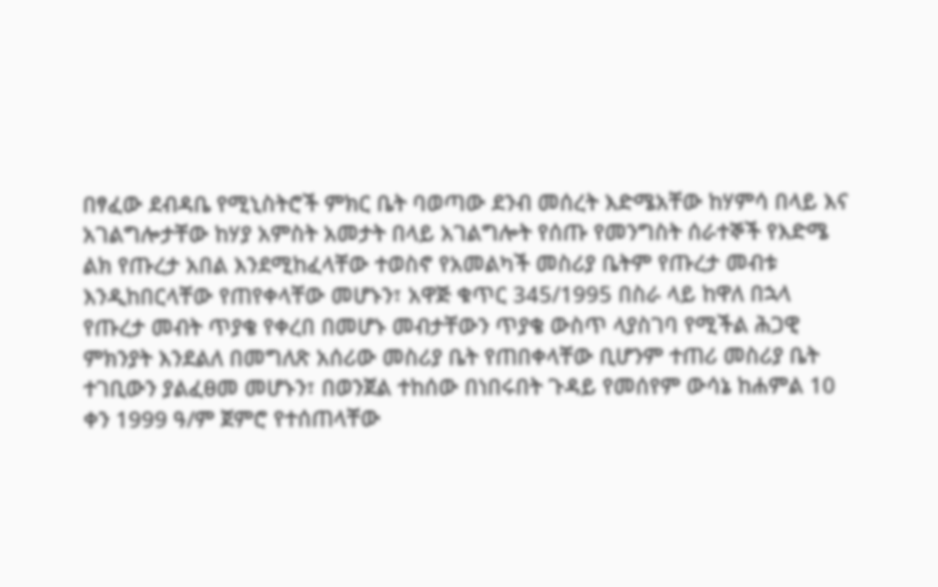በፃፈው ደብዳቤ የሚኒስትሮች ምክር ቤት ባወጣው ደንብ መሰረት እድሜአቸው ከሃምሳ በላይ እና አገልግሎታቸው ከሃያ አምስት አመታት በላይ አገልግሎት የሰጡ የመንግስት ሰራተኞች የእድሜ ልክ የጡረታ አበል እንደሚከፈላቸው ተወስኖ የአመልካች መስሪያ ቤትም የጡረታ መብቱ እንዲከበርላቸው የጠየቀላቸው መሆኑን፣ አዋጅ ቁጥር 345/1995 በስራ ላይ ከዋለ በኋላ የጡረታ መብት ጥያቄ የቀረበ በመሆኑ መብታቸውን ጥያቄ ውስጥ ላያስገባ የሚችል ሕጋዊ ምክንያት እንደልለ በመግለጽ አሰሪው መስሪያ ቤት የጠበቀላቸው ቢሆንም ተጠሪ መስሪያ ቤት ተገቢውን ያልፈፀመ መሆኑን፣ በወንጀል ተከሰው በነበሩበት ጉዳይ የመሰየም ውሳኔ ከሐምል 10 ቀን 1999 ዓ/ም ጀምሮ የተሰጠላቸው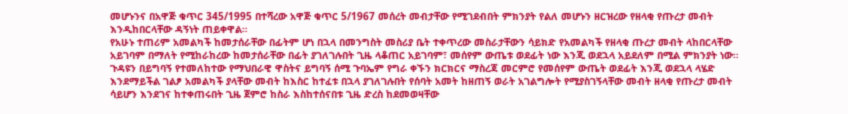መሆኑንና በአዋጅ ቁጥር 345/1995 በተሻረው አዋጅ ቁጥር 5/1967 መሰረት መብታቸው የሚገደብበት ምክንያት የልለ መሆኑን ዘርዝረው የዘላቂ የጡረታ መብት እንዲከበርላቸው ዳኝነት ጠይቀዋል።
የአሁኑ ተጠሪም አመልካች ከመታሰራቸው በፊትም ሆነ በኋላ በመንግስት መስሪያ ቤት ተቀጥረው መስራታቸውን ሳይክድ የአመልካች የዘላቂ ጡረታ መብት ላከበርላቸው አይገባም በማለት የሚከራከረው ከመታሰራቸው በፊት ያገለገሉበት ጊዜ ላቆጠር አይገባም፣ መሰየም ውጤቱ ወደፊት ነው እንጂ ወደኋላ አይደለም በሚል ምክንያት ነው። ጉዳዩን በይግባኝ የተመለከተው የማህበራዊ ዋስትና ይግባኝ ሰሚ ጉባኤም የግራ ቀኙን ክርክርና ማስረጃ መርምሮ የመሰየም ውጤት ወደፊት እንጂ ወደኋላ ላሄድ እንደማይችል ገልፆ አመልካች ያላቸው መብት ከእስር ከተፈቱ በኋላ ያገለገሉበት የሰባት አመት ከዘጠኝ ወራት አገልግሎት የሚያስገኝላቸው መብት ዘላቂ የጡረታ መብት ሳይሆን እንደገና ከተቀጠሩበት ጊዜ ጀምሮ ከስራ እስከተሰናበቱ ጊዜ ድረስ ከደመወዛቸው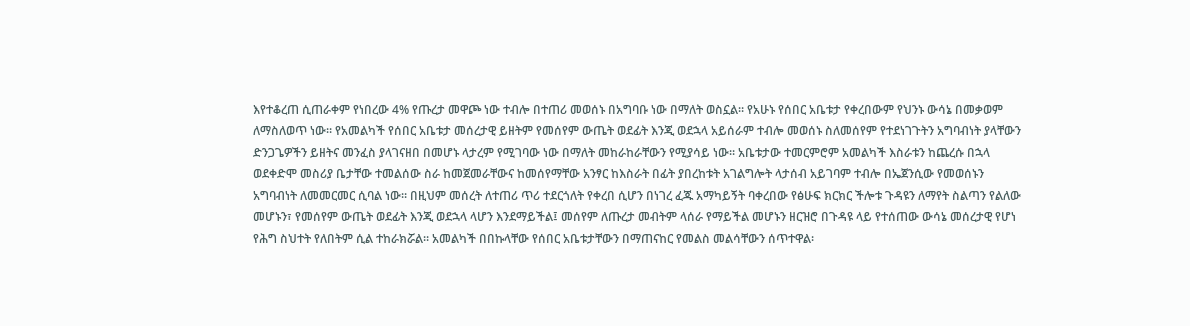እየተቆረጠ ሲጠራቀም የነበረው 4% የጡረታ መዋጮ ነው ተብሎ በተጠሪ መወሰኑ በአግባቡ ነው በማለት ወስኗል። የአሁኑ የሰበር አቤቱታ የቀረበውም የህንኑ ውሳኔ በመቃወም ለማስለወጥ ነው። የአመልካች የሰበር አቤቱታ መሰረታዊ ይዘትም የመሰየም ውጤት ወደፊት እንጂ ወደኋላ አይሰራም ተብሎ መወሰኑ ስለመሰየም የተደነገጉትን አግባብነት ያላቸውን ድንጋጌዎችን ይዘትና መንፈስ ያላገናዘበ በመሆኑ ላታረም የሚገባው ነው በማለት መከራከራቸውን የሚያሳይ ነው። አቤቱታው ተመርምሮም አመልካች እስራቱን ከጨረሱ በኋላ ወደቀድሞ መስሪያ ቤታቸው ተመልሰው ስራ ከመጀመራቸውና ከመሰየማቸው አንፃር ከእስራት በፊት ያበረከቱት አገልግሎት ላታሰብ አይገባም ተብሎ በኤጀንሲው የመወሰኑን አግባብነት ለመመርመር ሲባል ነው። በዚህም መሰረት ለተጠሪ ጥሪ ተደርጎለት የቀረበ ሲሆን በነገረ ፈጁ አማካይኝት ባቀረበው የፅሁፍ ክርክር ችሎቱ ጉዳዩን ለማየት ስልጣን የልለው መሆኑን፣ የመሰየም ውጤት ወደፊት እንጂ ወደኋላ ላሆን እንደማይችል፤ መሰየም ለጡረታ መብትም ላሰራ የማይችል መሆኑን ዘርዝሮ በጉዳዩ ላይ የተሰጠው ውሳኔ መሰረታዊ የሆነ የሕግ ስህተት የለበትም ሲል ተከራክሯል። አመልካች በበኩላቸው የሰበር አቤቱታቸውን በማጠናከር የመልስ መልሳቸውን ሰጥተዋል፡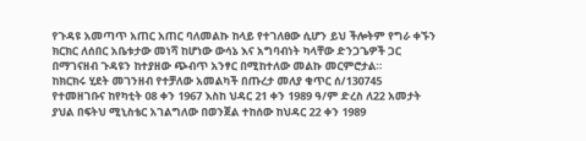የጉዳዩ አመጣጥ አጠር አጠር ባለመልኩ ከላይ የተገለፀው ሲሆን ይህ ችሎትም የግራ ቀኙን ክርክር ለሰበር አቤቱታው መነሻ ከሆነው ውሳኔ እና አግባብነት ካላቸው ድንጋጌዎች ጋር በማገናዘብ ጉዳዩን ከተያዘው ጭብጥ አንፃር በሚከተለው መልኩ መርምሮታል።
ከክርክሩ ሂደት መገንዘብ የተቻለው አመልካች በጡረታ መለያ ቁጥር ሰ/130745 የተመዘገቡና ከየካቲት 08 ቀን 1967 እስከ ህዳር 21 ቀን 1989 ዓ/ም ድረስ ለ22 አመታት ያህል በፍትህ ሚኒስቴር አገልግለው በወንጀል ተከሰው ከህዳር 22 ቀን 1989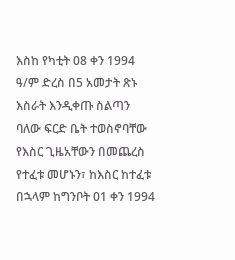እስከ የካቲት 08 ቀን 1994 ዓ/ም ድረስ በ5 አመታት ጽኑ እስራት እንዲቀጡ ስልጣን ባለው ፍርድ ቤት ተወስኖባቸው የእስር ጊዜአቸውን በመጨረስ የተፈቱ መሆኑን፣ ከእስር ከተፈቱ በኋላም ከግንቦት 01 ቀን 1994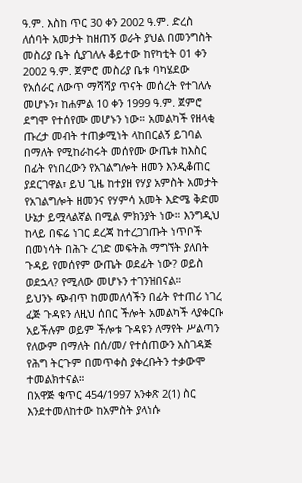ዓ.ም. እስከ ጥር 30 ቀን 2002 ዓ.ም. ድረስ ለሰባት አመታት ከዘጠኝ ወራት ያህል በመንግስት መስሪያ ቤት ሲያገለሉ ቆይተው ከየካቲት 01 ቀን 2002 ዓ.ም. ጀምሮ መስሪያ ቤቱ ባካሄደው የአሰራር ለውጥ ማሻሻያ ጥናት መሰረት የተገለሉ መሆኑን፣ ከሐምል 10 ቀን 1999 ዓ.ም. ጀምሮ ደግሞ የተሰየሙ መሆኑን ነው። አመልካች የዘላቂ ጡረታ መብት ተጠቃሚነት ላከበርልኝ ይገባል በማለት የሚከራከሩት መሰየሙ ውጤቱ ከእስር በፊት የነበረውን የአገልግሎት ዘመን እንዲቆጠር ያደርገዋል፣ ይህ ጊዜ ከተያዘ የሃያ አምስት አመታት የአገልግሎት ዘመንና የሃምሳ አመት እድሜ ቅድመ ሁኔታ ይሟላልኛል በሚል ምክንያት ነው። እንግዲህ ከላይ በፍሬ ነገር ደረጃ ከተረጋገጡት ነጥቦች በመነሳት በሕጉ ረገድ መፍትሕ ማግኘት ያለበት ጉዳይ የመሰየም ውጤት ወደፊት ነው? ወይስ ወደኋላ? የሚለው መሆኑን ተገንዝበናል።
ይህንኑ ጭብጥ ከመመለሳችን በፊት የተጠሪ ነገረ ፈጅ ጉዳዩን ለዚህ ሰበር ችሎት አመልካች ላያቀርቡ አይችሉም ወይም ችሎቱ ጉዳዩን ለማየት ሥልጣን የለውም በማለት በሰ/መ/ የተሰጠውን አስገዳጅ የሕግ ትርጉም በመጥቀስ ያቀረቡትን ተቃውሞ ተመልክተናል።
በአዋጅ ቁጥር 454/1997 አንቀጽ 2(1) ስር እንደተመለከተው ከአምስት ያላነሱ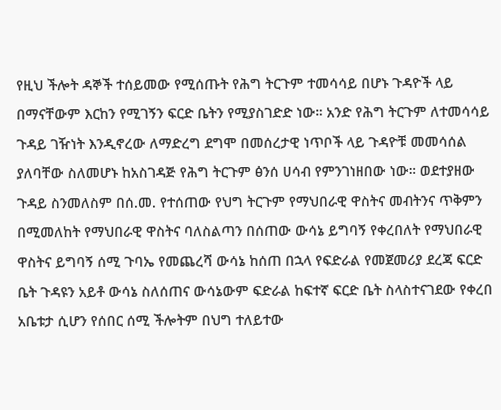የዚህ ችሎት ዳኞች ተሰይመው የሚሰጡት የሕግ ትርጉም ተመሳሳይ በሆኑ ጉዳዮች ላይ በማናቸውም እርከን የሚገኝን ፍርድ ቤትን የሚያስገድድ ነው። አንድ የሕግ ትርጉም ለተመሳሳይ ጉዳይ ገዥነት እንዲኖረው ለማድረግ ደግሞ በመሰረታዊ ነጥቦች ላይ ጉዳዮቹ መመሳሰል ያለባቸው ስለመሆኑ ከአስገዳጅ የሕግ ትርጉም ፅንሰ ሀሳብ የምንገነዘበው ነው። ወደተያዘው ጉዳይ ስንመለስም በሰ.መ. የተሰጠው የህግ ትርጉም የማህበራዊ ዋስትና መብትንና ጥቅምን በሚመለከት የማህበራዊ ዋስትና ባለስልጣን በሰጠው ውሳኔ ይግባኝ የቀረበለት የማህበራዊ ዋስትና ይግባኝ ሰሚ ጉባኤ የመጨረሻ ውሳኔ ከሰጠ በኋላ የፍድራል የመጀመሪያ ደረጃ ፍርድ ቤት ጉዳዩን አይቶ ውሳኔ ስለሰጠና ውሳኔውም ፍድራል ከፍተኛ ፍርድ ቤት ስላስተናገደው የቀረበ አቤቱታ ሲሆን የሰበር ሰሚ ችሎትም በህግ ተለይተው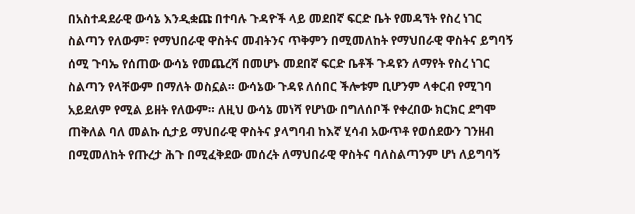በአስተዳደራዊ ውሳኔ እንዲቋጩ በተባሉ ጉዳዮች ላይ መደበኛ ፍርድ ቤት የመዳኘት የስረ ነገር ስልጣን የለውም፣ የማህበራዊ ዋስትና መብትንና ጥቅምን በሚመለከት የማህበራዊ ዋስትና ይግባኝ ሰሚ ጉባኤ የሰጠው ውሳኔ የመጨረሻ በመሆኑ መደበኛ ፍርድ ቤቶች ጉዳዩን ለማየት የስረ ነገር ስልጣን የላቸውም በማለት ወስኗል። ውሳኔው ጉዳዩ ለሰበር ችሎቱም ቢሆንም ላቀርብ የሚገባ አይደለም የሚል ይዘት የለውም። ለዚህ ውሳኔ መነሻ የሆነው በግለሰቦች የቀረበው ክርክር ደግሞ ጠቅለል ባለ መልኩ ሲታይ ማህበራዊ ዋስትና ያላግባብ ከእኛ ሂሳብ አውጥቶ የወሰደውን ገንዘብ በሚመለከት የጡረታ ሕጉ በሚፈቅደው መሰረት ለማህበራዊ ዋስትና ባለስልጣንም ሆነ ለይግባኝ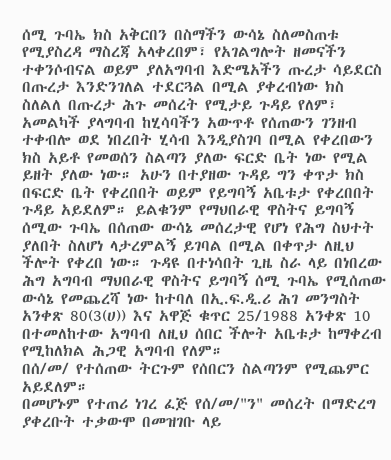ሰሚ ጉባኤ ክስ አቅርበን በስማችን ውሳኔ ስለመስጠቱ የሚያስረዳ ማስረጃ አላቀረበም፣ የአገልግሎት ዘመናችን ተቀንሶብናል ወይም ያለአግባብ እድሜአችን ጡረታ ሳይደርስ በጡረታ እንድንገለል ተደርጓል በሚል ያቀረብነው ክስ ስለልለ በጡረታ ሕጉ መሰረት የሚታይ ጉዳይ የለም፣ አመልካች ያላግባብ ከሂሳባችን አውጥቶ የሰጠውን ገንዘብ ተቀብሎ ወደ ነበረበት ሂሳብ እንዲያስገባ በሚል የቀረበውን ክስ አይቶ የመወሰን ስልጣን ያለው ፍርድ ቤት ነው የሚል ይዘት ያለው ነው። አሁን በተያዘው ጉዳይ ግን ቀጥታ ክስ በፍርድ ቤት የቀረበበት ወይም የይግባኝ አቤቱታ የቀረበበት ጉዳይ አይደለም። ይልቁንም የማህበራዊ ዋስትና ይግባኝ ሰሚው ጉባኤ በሰጠው ውሳኔ መሰረታዊ የሆነ የሕግ ስህተት ያለበት ስለሆነ ላታረምልኝ ይገባል በሚል በቀጥታ ለዚህ ችሎት የቀረበ ነው። ጉዳዩ በተነሳበት ጊዜ ስራ ላይ በነበረው ሕግ አግባብ ማህበራዊ ዋስትና ይግባኝ ሰሚ ጉባኤ የሚሰጠው ውሳኔ የመጨረሻ ነው ከተባለ በኢ.ፍ.ዲ.ሪ ሕገ መንግስት አንቀጽ 80(3(ሀ)) እና አዋጅ ቁጥር 25/1988 አንቀጽ 10 በተመለከተው አግባብ ለዚህ ሰበር ችሎት አቤቱታ ከማቀረብ የሚከለክል ሕጋዊ አግባብ የለም።
በሰ/መ/ የተሰጠው ትርጉም የሰበርን ስልጣንም የሚጨምር አይደለም።
በመሆኑም የተጠሪ ነገረ ፈጅ የሰ/መ/"ን" መሰረት በማድረግ ያቀረቡት ተቃውሞ በመዝገቡ ላይ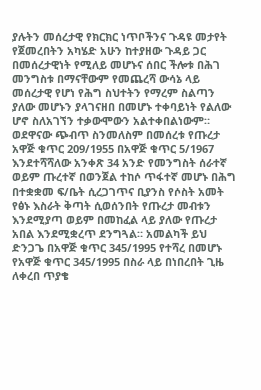ያሉትን መሰረታዊ የክርክር ነጥቦችንና ጉዳዩ መታየት የጀመረበትን አካሄድ አሁን ከተያዘው ጉዳይ ጋር በመሰረታዊነት የሚለይ መሆኑና ሰበር ችሎቱ በሕገ መንግስቱ በማናቸውም የመጨረሻ ውሳኔ ላይ መሰረታዊ የሆነ የሕግ ስህተትን የማረም ስልጣን ያለው መሆኑን ያላገናዘበ በመሆኑ ተቀባይነት የልለው ሆኖ ስለአገኘን ተቃውሞውን አልተቀበልነውም።
ወደዋናው ጭብጥ ስንመለስም በመሰረቱ የጡረታ አዋጅ ቁጥር 209/1955 በአዋጅ ቁጥር 5/1967 እንደተሻሻለው አንቀጽ 34 አንድ የመንግስት ሰራተኛ ወይም ጡረተኛ በወንጀል ተከሶ ጥፋተኛ መሆኑ በሕግ በተቋቋመ ፍ/ቤት ሲረጋገጥና ቢያንስ የሶስት አመት የፅኑ እስራት ቅጣት ሲወሰንበት የጡረታ መብቱን እንደሚያጣ ወይም በመከፈል ላይ ያለው የጡረታ አበል እንደሚቋረጥ ደንግጓል። አመልካች ይህ ድንጋጌ በአዋጅ ቁጥር 345/1995 የተሻረ በመሆኑ የአዋጅ ቁጥር 345/1995 በስራ ላይ በነበረበት ጊዜ ለቀረበ ጥያቄ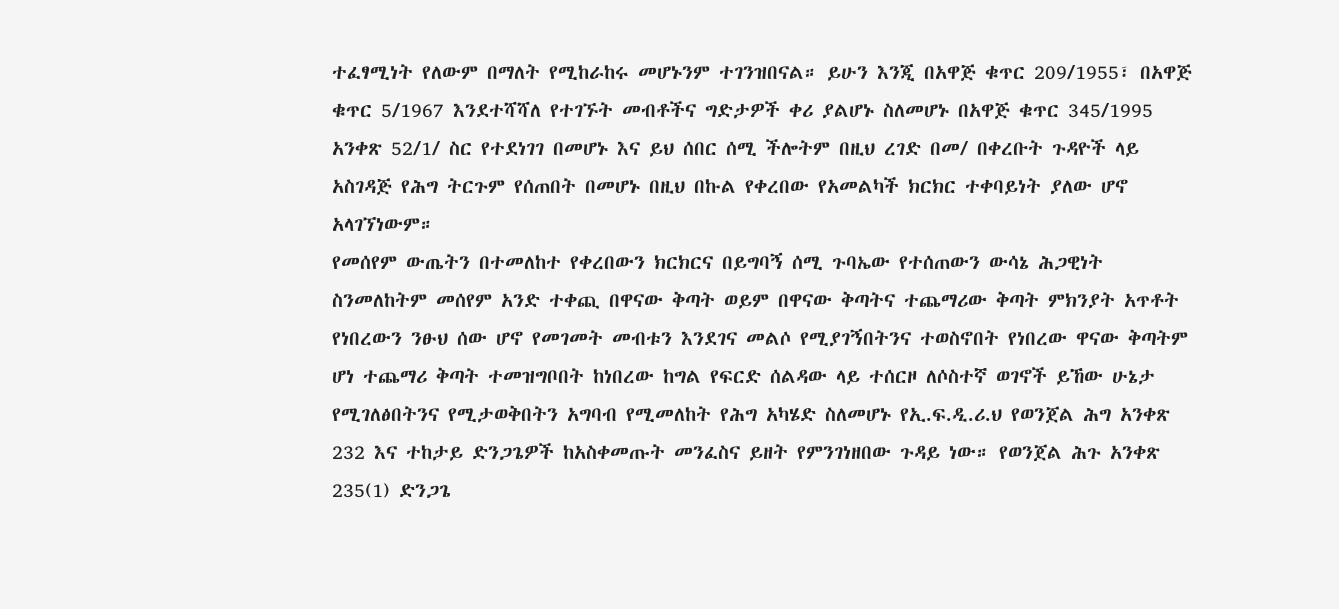ተፈፃሚነት የለውም በማለት የሚከራከሩ መሆኑንም ተገንዝበናል። ይሁን እንጂ በአዋጅ ቁጥር 209/1955፣ በአዋጅ ቁጥር 5/1967 እንደተሻሻለ የተገኙት መብቶችና ግድታዎች ቀሪ ያልሆኑ ስለመሆኑ በአዋጅ ቁጥር 345/1995 አንቀጽ 52/1/ ስር የተደነገገ በመሆኑ እና ይህ ሰበር ሰሚ ችሎትም በዚህ ረገድ በመ/ በቀረቡት ጉዳዮች ላይ አስገዳጅ የሕግ ትርጉም የሰጠበት በመሆኑ በዚህ በኩል የቀረበው የአመልካች ክርክር ተቀባይነት ያለው ሆኖ አላገኘነውም።
የመሰየም ውጤትን በተመለከተ የቀረበውን ክርክርና በይግባኝ ሰሚ ጉባኤው የተሰጠውን ውሳኔ ሕጋዊነት ስንመለከትም መሰየም አንድ ተቀጪ በዋናው ቅጣት ወይም በዋናው ቅጣትና ተጨማሪው ቅጣት ምክንያት አጥቶት የነበረውን ንፁህ ሰው ሆኖ የመገመት መብቱን እንደገና መልሶ የሚያገኝበትንና ተወስኖበት የነበረው ዋናው ቅጣትም ሆነ ተጨማሪ ቅጣት ተመዝግቦበት ከነበረው ከግል የፍርድ ሰልዳው ላይ ተሰርዞ ለሶስተኛ ወገኖች ይኸው ሁኔታ የሚገለፅበትንና የሚታወቅበትን አግባብ የሚመለከት የሕግ አካሄድ ስለመሆኑ የኢ.ፍ.ዲ.ሪ.ህ የወንጀል ሕግ አንቀጽ 232 እና ተከታይ ድንጋጌዎች ከአስቀመጡት መንፈስና ይዘት የምንገነዘበው ጉዳይ ነው። የወንጀል ሕጉ አንቀጽ 235(1) ድንጋጌ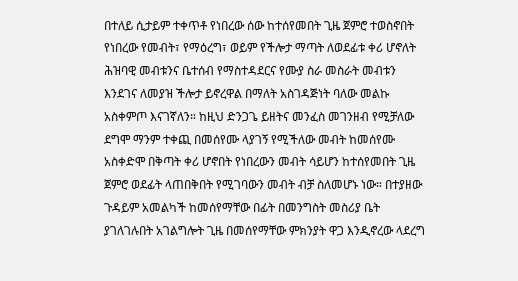በተለይ ሲታይም ተቀጥቶ የነበረው ሰው ከተሰየመበት ጊዜ ጀምሮ ተወስኖበት የነበረው የመብት፣ የማዕረግ፣ ወይም የችሎታ ማጣት ለወደፊቱ ቀሪ ሆኖለት ሕዝባዊ መብቱንና ቤተሰብ የማስተዳደርና የሙያ ስራ መስራት መብቱን እንደገና ለመያዝ ችሎታ ይኖረዋል በማለት አስገዳጅነት ባለው መልኩ አስቀምጦ እናገኛለን። ከዚህ ድንጋጌ ይዘትና መንፈስ መገንዘብ የሚቻለው ደግሞ ማንም ተቀጪ በመሰየሙ ላያገኝ የሚችለው መብት ከመሰየሙ አስቀድሞ በቅጣት ቀሪ ሆኖበት የነበረውን መብት ሳይሆን ከተሰየመበት ጊዜ ጀምሮ ወደፊት ላጠበቅበት የሚገባውን መብት ብቻ ስለመሆኑ ነው። በተያዘው ጉዳይም አመልካች ከመሰየማቸው በፊት በመንግስት መስሪያ ቤት ያገለገሉበት አገልግሎት ጊዜ በመሰየማቸው ምክንያት ዋጋ እንዲኖረው ላደረግ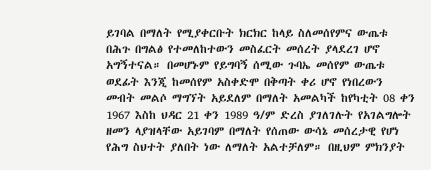ይገባል በማለት የሚያቀርቡት ክርክር ከላይ ስለመሰየምና ውጤቱ በሕጉ በግልፅ የተመለከተውን መስፈርት መሰረት ያላደረገ ሆኖ አግኝተናል። በመሆኑም የይግባኝ ሰሚው ጉባኤ መሰየም ውጤቱ ወደፊት እንጂ ከመሰየም አስቀድሞ በቅጣት ቀሪ ሆኖ የነበረውን መብት መልሶ ማግኘት አይደለም በማለት አመልካች ከየካቲት 08 ቀን 1967 እስከ ህዳር 21 ቀን 1989 ዓ/ም ድረስ ያገለገሉት የአገልግሎት ዘመን ላያዝላቸው አይገባም በማለት የሰጠው ውሳኔ መሰረታዊ የሆነ የሕግ ስህተት ያለበት ነው ለማለት አልተቻለም። በዚህም ምክንያት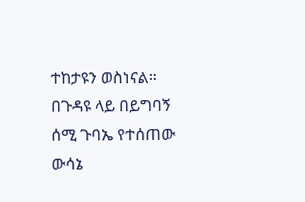ተከታዩን ወስነናል።
በጉዳዩ ላይ በይግባኝ ሰሚ ጉባኤ የተሰጠው ውሳኔ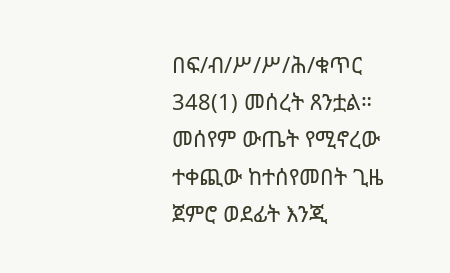በፍ/ብ/ሥ/ሥ/ሕ/ቁጥር 348(1) መሰረት ጸንቷል።
መሰየም ውጤት የሚኖረው ተቀጪው ከተሰየመበት ጊዜ ጀምሮ ወደፊት እንጂ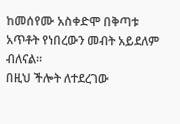ከመሰየሙ አስቀድሞ በቅጣቱ አጥቶት የነበረውን መብት አይደለም ብለናል።
በዚህ ችሎት ለተደረገው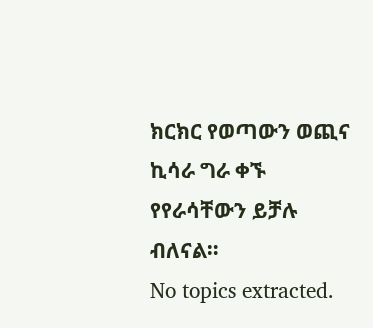ክርክር የወጣውን ወጪና ኪሳራ ግራ ቀኙ የየራሳቸውን ይቻሉ ብለናል።
No topics extracted.